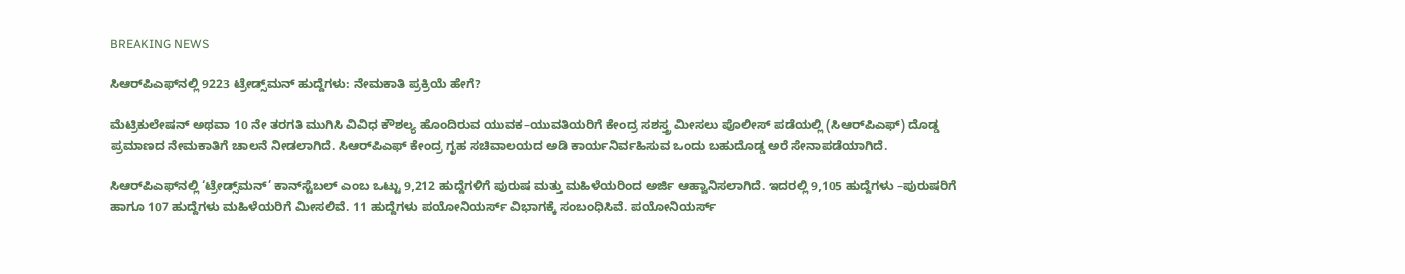BREAKING NEWS

ಸಿಆರ್‌ಪಿಎಫ್‌ನಲ್ಲಿ 9223 ಟ್ರೇಡ್ಸ್‌ಮನ್ ಹುದ್ದೆಗಳು: ನೇಮಕಾತಿ ಪ್ರಕ್ರಿಯೆ ಹೇಗೆ?

ಮೆಟ್ರಿಕುಲೇಷನ್ ಅಥವಾ 10 ನೇ ತರಗತಿ ಮುಗಿಸಿ ವಿವಿಧ ಕೌಶಲ್ಯ ಹೊಂದಿರುವ ಯುವಕ–ಯುವತಿಯರಿಗೆ ಕೇಂದ್ರ ಸಶಸ್ತ್ರ ಮೀಸಲು ಪೊಲೀಸ್ ಪಡೆಯಲ್ಲಿ (ಸಿಆರ್‌ಪಿಎಫ್) ದೊಡ್ಡ ಪ್ರಮಾಣದ ನೇಮಕಾತಿಗೆ ಚಾಲನೆ ನೀಡಲಾಗಿದೆ. ಸಿಆರ್‌ಪಿಎಫ್ ಕೇಂದ್ರ ಗೃಹ ಸಚಿವಾಲಯದ ಅಡಿ ಕಾರ್ಯನಿರ್ವಹಿಸುವ ಒಂದು ಬಹುದೊಡ್ಡ ಅರೆ ಸೇನಾಪಡೆಯಾಗಿದೆ.

ಸಿಆರ್‌ಪಿಎಫ್‌ನಲ್ಲಿ ‘ಟ್ರೇಡ್ಸ್‌ಮನ್’ ಕಾನ್‌ಸ್ಟೆಬಲ್ ಎಂಬ ಒಟ್ಟು 9,212 ಹುದ್ದೆಗಳಿಗೆ ಪುರುಷ ಮತ್ತು ಮಹಿಳೆಯರಿಂದ ಅರ್ಜಿ ಆಹ್ವಾನಿಸಲಾಗಿದೆ. ಇದರಲ್ಲಿ 9,105 ಹುದ್ದೆಗಳು –ಪುರುಷರಿಗೆ ಹಾಗೂ 107 ಹುದ್ದೆಗಳು ಮಹಿಳೆಯರಿಗೆ ಮೀಸಲಿವೆ. 11 ಹುದ್ದೆಗಳು ಪಯೋನಿಯರ್ಸ್ ವಿಭಾಗಕ್ಕೆ ಸಂಬಂಧಿಸಿವೆ. ಪಯೋನಿಯರ್ಸ್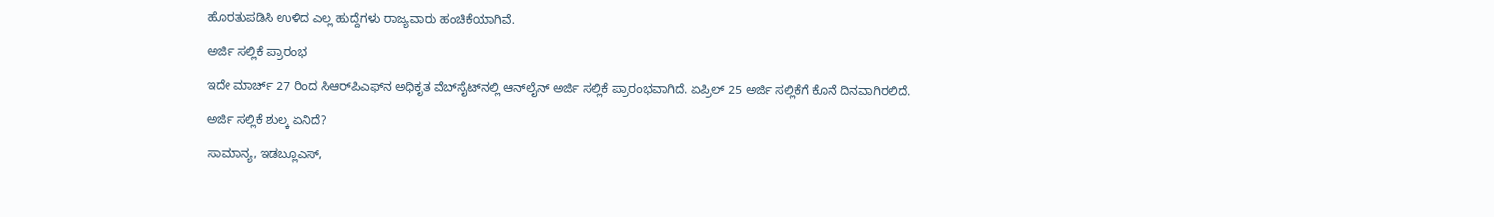ಹೊರತುಪಡಿಸಿ ಉಳಿದ ಎಲ್ಲ ಹುದ್ದೆಗಳು ರಾಜ್ಯವಾರು ಹಂಚಿಕೆಯಾಗಿವೆ.

ಅರ್ಜಿ ಸಲ್ಲಿಕೆ ಪ್ರಾರಂಭ

ಇದೇ ಮಾರ್ಚ್ 27 ರಿಂದ ಸಿಆರ್‌ಪಿಎಫ್‌ನ ಅಧಿಕೃತ ವೆಬ್‌ಸೈಟ್‌ನಲ್ಲಿ ಆನ್‌ಲೈನ್ ಅರ್ಜಿ ಸಲ್ಲಿಕೆ ಪ್ರಾರಂಭವಾಗಿದೆ. ಏಪ್ರಿಲ್ 25 ಅರ್ಜಿ ಸಲ್ಲಿಕೆಗೆ ಕೊನೆ ದಿನವಾಗಿರಲಿದೆ.

ಅರ್ಜಿ ಸಲ್ಲಿಕೆ ಶುಲ್ಕ ಏನಿದೆ?

ಸಾಮಾನ್ಯ, ಇಡಬ್ಲೂಎಸ್,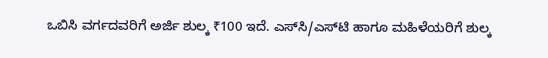ಒಬಿಸಿ ವರ್ಗದವರಿಗೆ ಅರ್ಜಿ ಶುಲ್ಕ ₹100 ಇದೆ. ಎಸ್‌ಸಿ/ಎಸ್‌ಟಿ ಹಾಗೂ ಮಹಿಳೆಯರಿಗೆ ಶುಲ್ಕ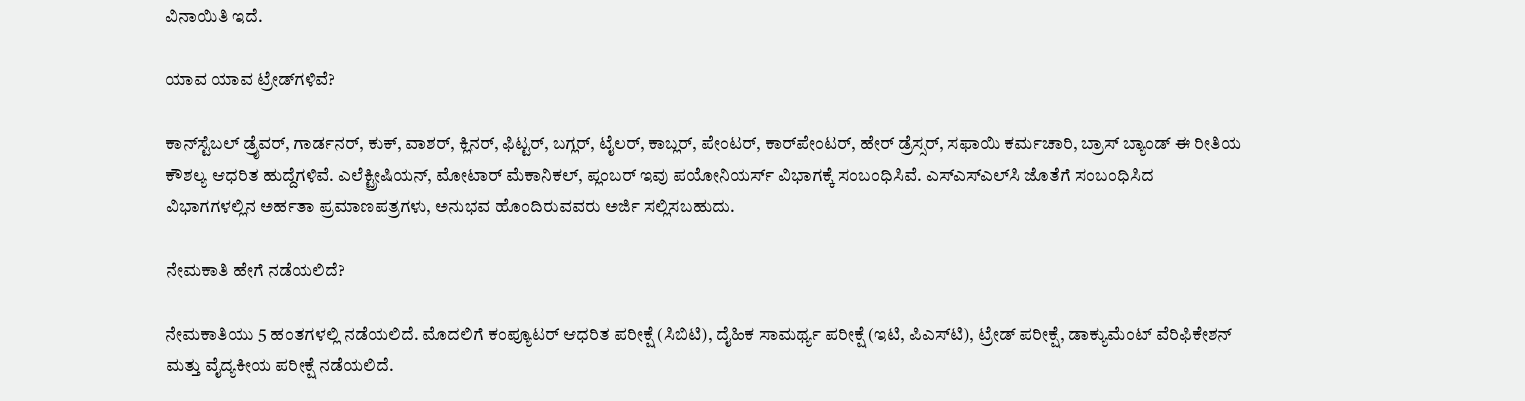ವಿನಾಯಿತಿ ಇದೆ.

ಯಾವ ಯಾವ ಟ್ರೇಡ್‌ಗಳಿವೆ?

ಕಾನ್‌ಸ್ಟೆಬಲ್ ಡ್ರೈವರ್, ಗಾರ್ಡನರ್, ಕುಕ್, ವಾಶರ್, ಕ್ಲಿನರ್, ಫಿಟ್ಟರ್, ಬಗ್ಲರ್, ಟೈಲರ್, ಕಾಬ್ಲರ್, ಪೇಂಟರ್, ಕಾರ್‌ಪೇಂಟರ್, ಹೇರ್ ಡ್ರೆಸ್ಸರ್, ಸಫಾಯಿ ಕರ್ಮಚಾರಿ, ಬ್ರಾಸ್‌ ಬ್ಯಾಂಡ್ ಈ ರೀತಿಯ ಕೌಶಲ್ಯ ಆಧರಿತ ಹುದ್ದೆಗಳಿವೆ. ಎಲೆಕ್ಟ್ರೀಷಿಯನ್, ಮೋಟಾರ್ ಮೆಕಾನಿಕಲ್, ಪ್ಲಂಬರ್ ಇವು ಪಯೋನಿಯರ್ಸ್ ವಿಭಾಗಕ್ಕೆ ಸಂಬಂಧಿಸಿವೆ. ಎಸ್‌ಎಸ್‌ಎಲ್‌ಸಿ ಜೊತೆಗೆ ಸಂಬಂಧಿಸಿದ ವಿಭಾಗಗಳಲ್ಲಿನ ಅರ್ಹತಾ ಪ್ರಮಾಣಪತ್ರಗಳು, ಅನುಭವ ಹೊಂದಿರುವವರು ಅರ್ಜಿ ಸಲ್ಲಿಸಬಹುದು.

ನೇಮಕಾತಿ ಹೇಗೆ ನಡೆಯಲಿದೆ?

ನೇಮಕಾತಿಯು 5 ಹಂತಗಳಲ್ಲಿ ನಡೆಯಲಿದೆ. ಮೊದಲಿಗೆ ಕಂಪ್ಯೂಟರ್ ಆಧರಿತ ಪರೀಕ್ಷೆ (ಸಿಬಿಟಿ), ದೈಹಿಕ ಸಾಮರ್ಥ್ಯ ಪರೀಕ್ಷೆ (ಇಟಿ, ಪಿಎಸ್‌ಟಿ), ಟ್ರೇಡ್ ಪರೀಕ್ಷೆ, ಡಾಕ್ಯುಮೆಂಟ್ ವೆರಿಫಿಕೇಶನ್ ಮತ್ತು ವೈದ್ಯಕೀಯ ಪರೀಕ್ಷೆ ನಡೆಯಲಿದೆ.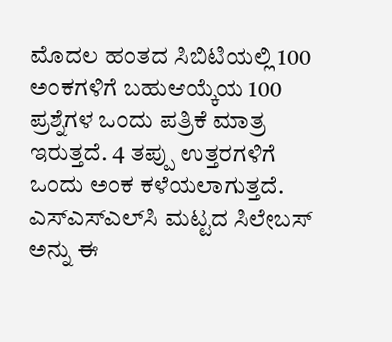ಮೊದಲ ಹಂತದ ಸಿಬಿಟಿಯಲ್ಲಿ 100 ಅಂಕಗಳಿಗೆ ಬಹುಆಯ್ಕೆಯ 100 ಪ್ರಶ್ನೆಗಳ ಒಂದು ಪತ್ರಿಕೆ ಮಾತ್ರ ಇರುತ್ತದೆ. 4 ತಪ್ಪು ಉತ್ತರಗಳಿಗೆ ಒಂದು ಅಂಕ ಕಳೆಯಲಾಗುತ್ತದೆ. ಎಸ್‌ಎಸ್‌ಎಲ್‌ಸಿ ಮಟ್ಟದ ಸಿಲೇಬಸ್‌ ಅನ್ನು ಈ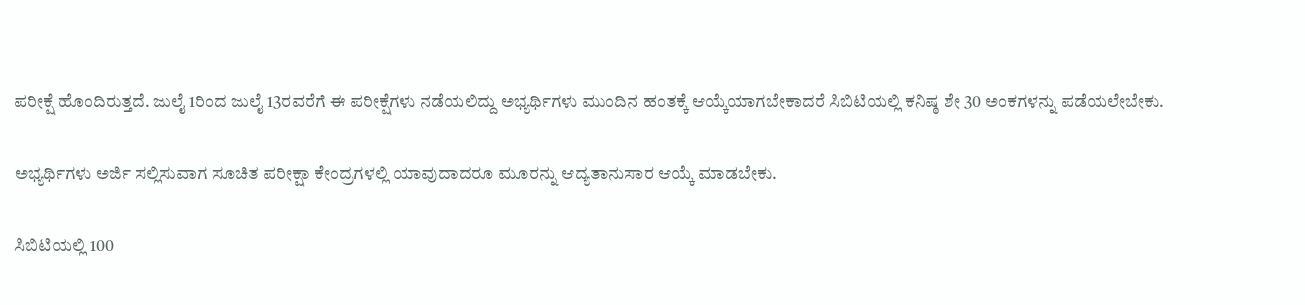ಪರೀಕ್ಷೆ ಹೊಂದಿರುತ್ತದೆ. ಜುಲೈ 1ರಿಂದ ಜುಲೈ 13ರವರೆಗೆ ಈ ಪರೀಕ್ಷೆಗಳು ನಡೆಯಲಿದ್ದು ಅಭ್ಯರ್ಥಿಗಳು ಮುಂದಿನ ಹಂತಕ್ಕೆ ಆಯ್ಕೆಯಾಗಬೇಕಾದರೆ ಸಿಬಿಟಿಯಲ್ಲಿ ಕನಿಷ್ಠ ಶೇ 30 ಅಂಕಗಳನ್ನು ಪಡೆಯಲೇಬೇಕು.

ಅಭ್ಯರ್ಥಿಗಳು ಅರ್ಜಿ ಸಲ್ಲಿಸುವಾಗ ಸೂಚಿತ ಪರೀಕ್ಷಾ ಕೇಂದ್ರಗಳಲ್ಲಿ ಯಾವುದಾದರೂ ಮೂರನ್ನು ಆದ್ಯತಾನುಸಾರ ಆಯ್ಕೆ ಮಾಡಬೇಕು.

ಸಿಬಿಟಿಯಲ್ಲಿ 100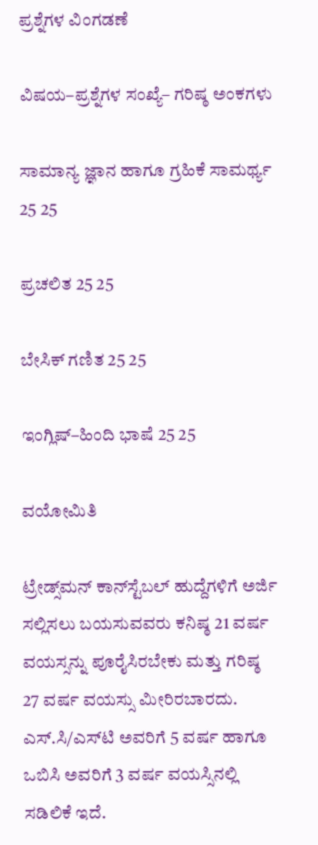ಪ್ರಶ್ನೆಗಳ ವಿಂಗಡಣೆ

ವಿಷಯ–ಪ್ರಶ್ನೆಗಳ ಸಂಖ್ಯೆ– ಗರಿಷ್ಠ ಅಂಕಗಳು

ಸಾಮಾನ್ಯ ಜ್ಞಾನ ಹಾಗೂ ಗ್ರಹಿಕೆ ಸಾಮರ್ಥ್ಯ 25 25

ಪ್ರಚಲಿತ 25 25

ಬೇಸಿಕ್ ಗಣಿತ 25 25

ಇಂಗ್ಲಿಷ್–ಹಿಂದಿ ಭಾಷೆ 25 25

ವಯೋಮಿತಿ

ಟ್ರೇಡ್ಸ್‌ಮನ್ ಕಾನ್‌ಸ್ಟೆಬಲ್ ಹುದ್ದೆಗಳಿಗೆ ಅರ್ಜಿ ಸಲ್ಲಿಸಲು ಬಯಸುವವರು ಕನಿಷ್ಠ 21 ವರ್ಷ ವಯಸ್ಸನ್ನು ಪೂರೈಸಿರಬೇಕು ಮತ್ತು ಗರಿಷ್ಠ 27 ವರ್ಷ ವಯಸ್ಸು ಮೀರಿರಬಾರದು. ಎಸ್‌.ಸಿ/ಎಸ್‌ಟಿ ಅವರಿಗೆ 5 ವರ್ಷ ಹಾಗೂ ಒಬಿಸಿ ಅವರಿಗೆ 3 ವರ್ಷ ವಯಸ್ಸಿನಲ್ಲಿ ಸಡಿಲಿಕೆ ಇದೆ.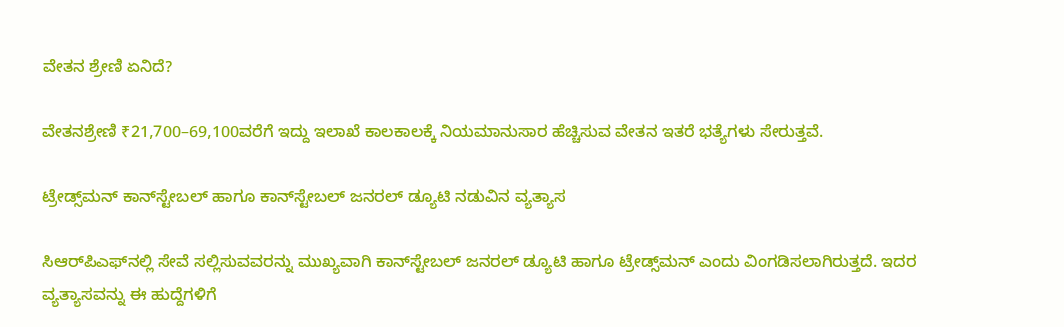ವೇತನ ಶ್ರೇಣಿ ಏನಿದೆ?

ವೇತನಶ್ರೇಣಿ ₹21,700–69,100ವರೆಗೆ ಇದ್ದು ಇಲಾಖೆ ಕಾಲಕಾಲಕ್ಕೆ ನಿಯಮಾನುಸಾರ ಹೆಚ್ಚಿಸುವ ವೇತನ ಇತರೆ ಭತ್ಯೆಗಳು ಸೇರುತ್ತವೆ.

ಟ್ರೇಡ್ಸ್‌ಮನ್ ಕಾನ್‌ಸ್ಟೇಬಲ್ ಹಾಗೂ ಕಾನ್‌ಸ್ಟೇಬಲ್ ಜನರಲ್ ಡ್ಯೂಟಿ ನಡುವಿನ ವ್ಯತ್ಯಾಸ

ಸಿಆರ್‌ಪಿಎಫ್‌ನಲ್ಲಿ ಸೇವೆ ಸಲ್ಲಿಸುವವರನ್ನು ಮುಖ್ಯವಾಗಿ ಕಾನ್‌ಸ್ಟೇಬಲ್ ಜನರಲ್ ಡ್ಯೂಟಿ ಹಾಗೂ ಟ್ರೇಡ್ಸ್‌ಮನ್ ಎಂದು ವಿಂಗಡಿಸಲಾಗಿರುತ್ತದೆ. ಇದರ ವ್ಯತ್ಯಾಸವನ್ನು ಈ ಹುದ್ದೆಗಳಿಗೆ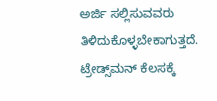ಅರ್ಜಿ ಸಲ್ಲಿಸುವವರು ತಿಳಿದುಕೊಳ್ಳಬೇಕಾಗುತ್ತದೆ. ಟ್ರೇಡ್ಸ್‌ಮನ್ ಕೆಲಸಕ್ಕೆ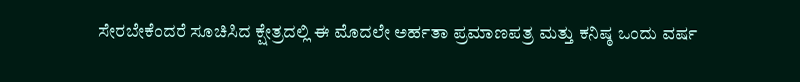ಸೇರಬೇಕೆಂದರೆ ಸೂಚಿಸಿದ ಕ್ಷೇತ್ರದಲ್ಲಿ ಈ ಮೊದಲೇ ಅರ್ಹತಾ ಪ್ರಮಾಣಪತ್ರ ಮತ್ತು ಕನಿಷ್ಠ ಒಂದು ವರ್ಷ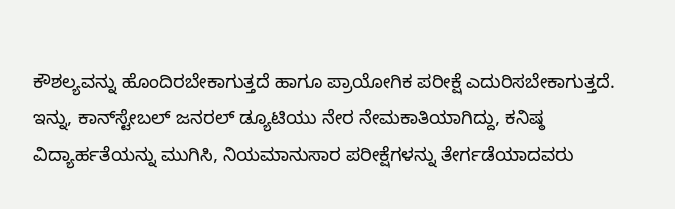ಕೌಶಲ್ಯವನ್ನು ಹೊಂದಿರಬೇಕಾಗುತ್ತದೆ ಹಾಗೂ ಪ್ರಾಯೋಗಿಕ ಪರೀಕ್ಷೆ ಎದುರಿಸಬೇಕಾಗುತ್ತದೆ. ಇನ್ನು, ಕಾನ್‌ಸ್ಟೇಬಲ್ ಜನರಲ್ ಡ್ಯೂಟಿಯು ನೇರ ನೇಮಕಾತಿಯಾಗಿದ್ದು, ಕನಿಷ್ಠ ವಿದ್ಯಾರ್ಹತೆಯನ್ನು ಮುಗಿಸಿ, ನಿಯಮಾನುಸಾರ ಪರೀಕ್ಷೆಗಳನ್ನು ತೇರ್ಗಡೆಯಾದವರು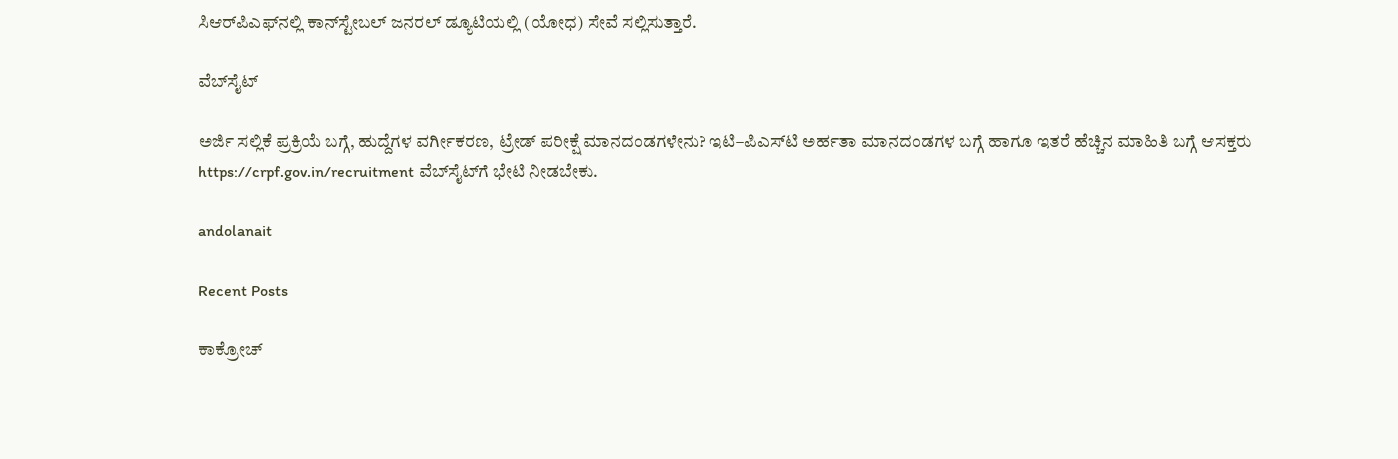ಸಿಆರ್‌ಪಿಎಫ್‌ನಲ್ಲಿ ಕಾನ್‌ಸ್ಟೇಬಲ್ ಜನರಲ್ ಡ್ಯೂಟಿಯಲ್ಲಿ (ಯೋಧ) ಸೇವೆ ಸಲ್ಲಿಸುತ್ತಾರೆ.

ವೆಬ್‌ಸೈಟ್‌

ಅರ್ಜಿ ಸಲ್ಲಿಕೆ ಪ್ರಕ್ರಿಯೆ ಬಗ್ಗೆ, ಹುದ್ದೆಗಳ ವರ್ಗೀಕರಣ, ಟ್ರೇಡ್ ಪರೀಕ್ಷೆ ಮಾನದಂಡಗಳೇನು? ಇಟಿ–ಪಿಎಸ್‌ಟಿ ಅರ್ಹತಾ ಮಾನದಂಡಗಳ ಬಗ್ಗೆ ಹಾಗೂ ಇತರೆ ಹೆಚ್ಚಿನ ಮಾಹಿತಿ ಬಗ್ಗೆ ಆಸಕ್ತರು https://crpf.gov.in/recruitment ವೆಬ್‌ಸೈಟ್‌ಗೆ ಭೇಟಿ ನೀಡಬೇಕು.

andolanait

Recent Posts

ಕಾಕ್ರೋಚ್‌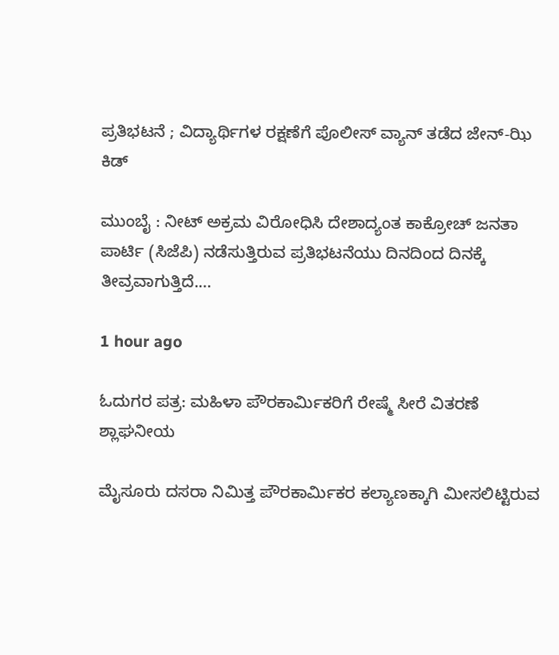ಪ್ರತಿಭಟನೆ ; ವಿದ್ಯಾರ್ಥಿಗಳ ರಕ್ಷಣೆಗೆ ಪೊಲೀಸ್‌ ವ್ಯಾನ್‌ ತಡೆದ ಜೇನ್‌-ಝಿ ಕಿಡ್‌

ಮುಂಬೈ : ನೀಟ್‌ ಅಕ್ರಮ ವಿರೋಧಿಸಿ ದೇಶಾದ್ಯಂತ ಕಾಕ್ರೋಚ್‌ ಜನತಾ ಪಾರ್ಟಿ (ಸಿಜೆಪಿ) ನಡೆಸುತ್ತಿರುವ ಪ್ರತಿಭಟನೆಯು ದಿನದಿಂದ ದಿನಕ್ಕೆ ತೀವ್ರವಾಗುತ್ತಿದೆ.…

1 hour ago

ಓದುಗರ ಪತ್ರ: ಮಹಿಳಾ ಪೌರಕಾರ್ಮಿಕರಿಗೆ ರೇಷ್ಮೆ ಸೀರೆ ವಿತರಣೆ ಶ್ಲಾಘನೀಯ

ಮೈಸೂರು ದಸರಾ ನಿಮಿತ್ತ ಪೌರಕಾರ್ಮಿಕರ ಕಲ್ಯಾಣಕ್ಕಾಗಿ ಮೀಸಲಿಟ್ಟಿರುವ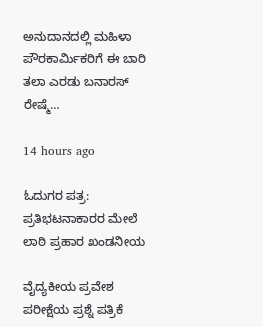ಅನುದಾನದಲ್ಲಿ ಮಹಿಳಾ ಪೌರಕಾರ್ಮಿಕರಿಗೆ ಈ ಬಾರಿ ತಲಾ ಎರಡು ಬನಾರಸ್ ರೇಷ್ಮೆ…

14 hours ago

ಓದುಗರ ಪತ್ರ: ಪ್ರತಿಭಟನಾಕಾರರ ಮೇಲೆ ಲಾಠಿ ಪ್ರಹಾರ ಖಂಡನೀಯ

ವೈದ್ಯಕೀಯ ಪ್ರವೇಶ ಪರೀಕ್ಷೆಯ ಪ್ರಶ್ನೆ ಪತ್ರಿಕೆ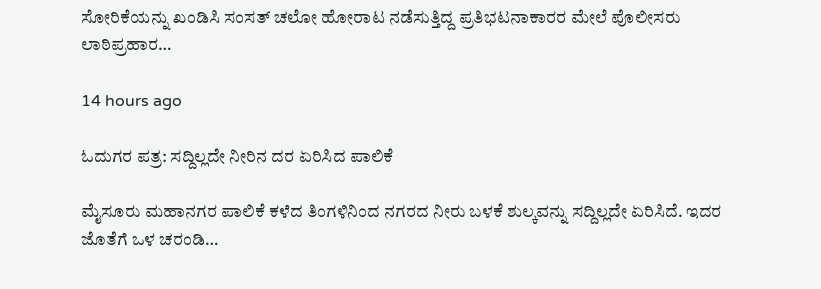ಸೋರಿಕೆಯನ್ನು ಖಂಡಿಸಿ ಸಂಸತ್ ಚಲೋ ಹೋರಾಟ ನಡೆಸುತ್ತಿದ್ದ ಪ್ರತಿಭಟನಾಕಾರರ ಮೇಲೆ ಪೊಲೀಸರು ಲಾಠಿಪ್ರಹಾರ…

14 hours ago

ಓದುಗರ ಪತ್ರ: ಸದ್ದಿಲ್ಲದೇ ನೀರಿನ ದರ ಏರಿಸಿದ ಪಾಲಿಕೆ

ಮೈಸೂರು ಮಹಾನಗರ ಪಾಲಿಕೆ ಕಳೆದ ತಿಂಗಳಿನಿಂದ ನಗರದ ನೀರು ಬಳಕೆ ಶುಲ್ಕವನ್ನು ಸದ್ದಿಲ್ಲದೇ ಏರಿಸಿದೆ. ಇದರ ಜೊತೆಗೆ ಒಳ ಚರಂಡಿ…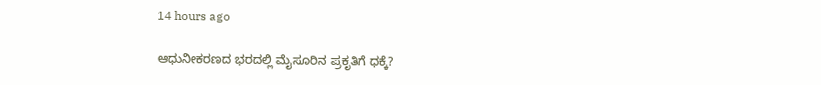14 hours ago

ಆಧುನೀಕರಣದ ಭರದಲ್ಲಿ ಮೈಸೂರಿನ ಪ್ರಕೃತಿಗೆ ಧಕ್ಕೆ?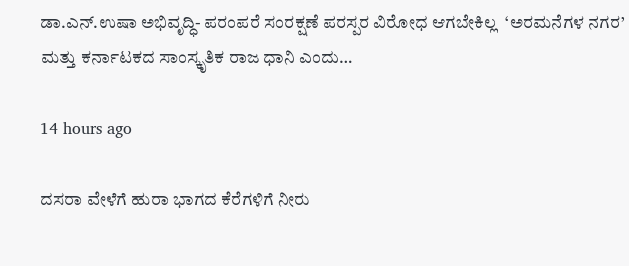ಡಾ.ಎನ್.ಉಷಾ ಅಭಿವೃದ್ಧಿ- ಪರಂಪರೆ ಸಂರಕ್ಷಣೆ ಪರಸ್ಪರ ವಿರೋಧ ಆಗಬೇಕಿಲ್ಲ  ‘ಅರಮನೆಗಳ ನಗರ’ ಮತ್ತು ಕರ್ನಾಟಕದ ಸಾಂಸ್ಕೃತಿಕ ರಾಜ ಧಾನಿ ಎಂದು…

14 hours ago

ದಸರಾ ವೇಳೆಗೆ ಹುರಾ ಭಾಗದ ಕೆರೆಗಳಿಗೆ ನೀರು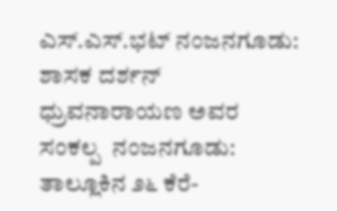ಎಸ್.ಎಸ್.ಭಟ್ ನಂಜನಗೂಡು: ಶಾಸಕ ದರ್ಶನ್ ಧ್ರುವನಾರಾಯಣ ಅವರ ಸಂಕಲ್ಪ  ನಂಜನಗೂಡು: ತಾಲ್ಲೂಕಿನ ೨೬ ಕೆರೆ-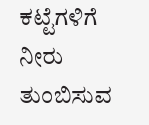ಕಟ್ಟೆಗಳಿಗೆ ನೀರು ತುಂಬಿಸುವ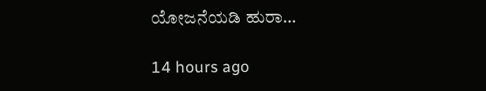ಯೋಜನೆಯಡಿ ಹುರಾ…

14 hours ago